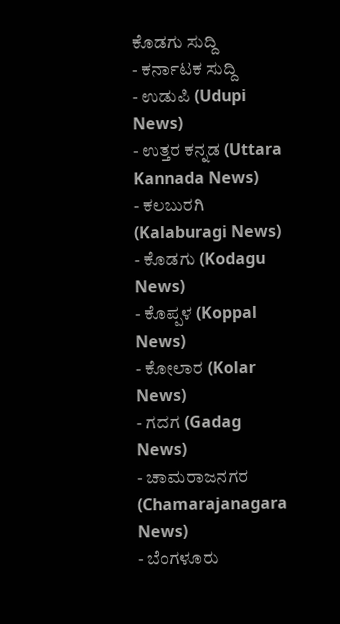ಕೊಡಗು ಸುದ್ದಿ
- ಕರ್ನಾಟಕ ಸುದ್ದಿ
- ಉಡುಪಿ (Udupi News)
- ಉತ್ತರ ಕನ್ನಡ (Uttara Kannada News)
- ಕಲಬುರಗಿ (Kalaburagi News)
- ಕೊಡಗು (Kodagu News)
- ಕೊಪ್ಪಳ (Koppal News)
- ಕೋಲಾರ (Kolar News)
- ಗದಗ (Gadag News)
- ಚಾಮರಾಜನಗರ (Chamarajanagara News)
- ಬೆಂಗಳೂರು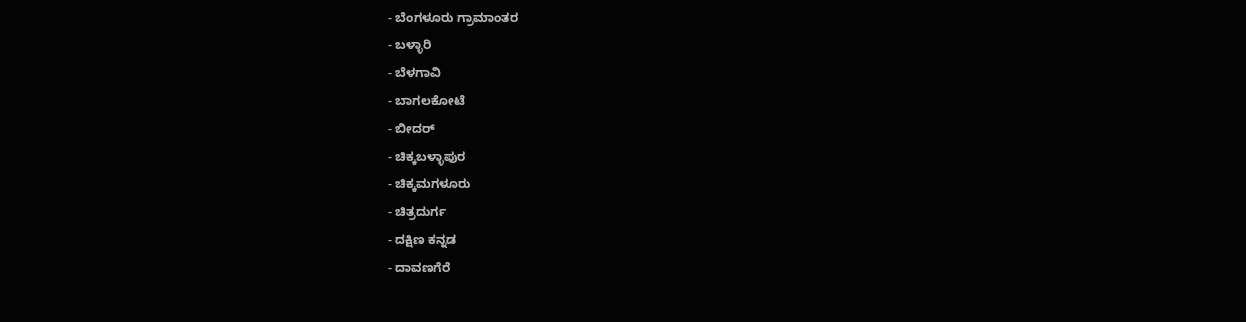- ಬೆಂಗಳೂರು ಗ್ರಾಮಾಂತರ
- ಬಳ್ಳಾರಿ
- ಬೆಳಗಾವಿ
- ಬಾಗಲಕೋಟೆ
- ಬೀದರ್
- ಚಿಕ್ಕಬಳ್ಳಾಪುರ
- ಚಿಕ್ಕಮಗಳೂರು
- ಚಿತ್ರದುರ್ಗ
- ದಕ್ಷಿಣ ಕನ್ನಡ
- ದಾವಣಗೆರೆ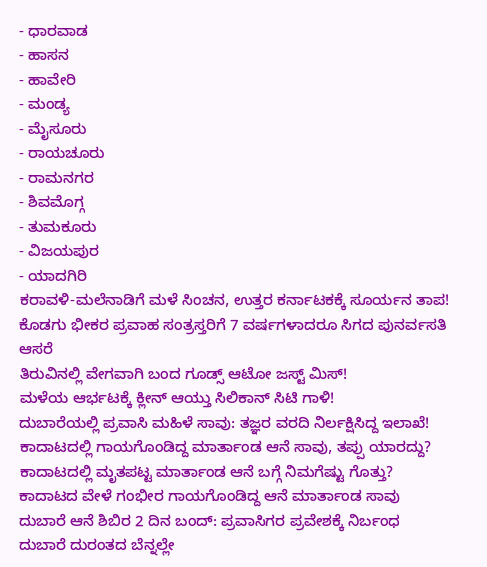- ಧಾರವಾಡ
- ಹಾಸನ
- ಹಾವೇರಿ
- ಮಂಡ್ಯ
- ಮೈಸೂರು
- ರಾಯಚೂರು
- ರಾಮನಗರ
- ಶಿವಮೊಗ್ಗ
- ತುಮಕೂರು
- ವಿಜಯಪುರ
- ಯಾದಗಿರಿ
ಕರಾವಳಿ-ಮಲೆನಾಡಿಗೆ ಮಳೆ ಸಿಂಚನ, ಉತ್ತರ ಕರ್ನಾಟಕಕ್ಕೆ ಸೂರ್ಯನ ತಾಪ!
ಕೊಡಗು ಭೀಕರ ಪ್ರವಾಹ ಸಂತ್ರಸ್ತರಿಗೆ 7 ವರ್ಷಗಳಾದರೂ ಸಿಗದ ಪುನರ್ವಸತಿ ಆಸರೆ
ತಿರುವಿನಲ್ಲಿ ವೇಗವಾಗಿ ಬಂದ ಗೂಡ್ಸ್ ಆಟೋ ಜಸ್ಟ್ ಮಿಸ್!
ಮಳೆಯ ಆರ್ಭಟಕ್ಕೆ ಕ್ಲೀನ್ ಆಯ್ತು ಸಿಲಿಕಾನ್ ಸಿಟಿ ಗಾಳಿ!
ದುಬಾರೆಯಲ್ಲಿ ಪ್ರವಾಸಿ ಮಹಿಳೆ ಸಾವು: ತಜ್ಞರ ವರದಿ ನಿರ್ಲಕ್ಷಿಸಿದ್ದ ಇಲಾಖೆ!
ಕಾದಾಟದಲ್ಲಿ ಗಾಯಗೊಂಡಿದ್ದ ಮಾರ್ತಾಂಡ ಆನೆ ಸಾವು, ತಪ್ಪು ಯಾರದ್ದು?
ಕಾದಾಟದಲ್ಲಿ ಮೃತಪಟ್ಟ ಮಾರ್ತಾಂಡ ಆನೆ ಬಗ್ಗೆ ನಿಮಗೆಷ್ಟು ಗೊತ್ತು?
ಕಾದಾಟದ ವೇಳೆ ಗಂಭೀರ ಗಾಯಗೊಂಡಿದ್ದ ಆನೆ ಮಾರ್ತಾಂಡ ಸಾವು
ದುಬಾರೆ ಆನೆ ಶಿಬಿರ 2 ದಿನ ಬಂದ್: ಪ್ರವಾಸಿಗರ ಪ್ರವೇಶಕ್ಕೆ ನಿರ್ಬಂಧ
ದುಬಾರೆ ದುರಂತದ ಬೆನ್ನಲ್ಲೇ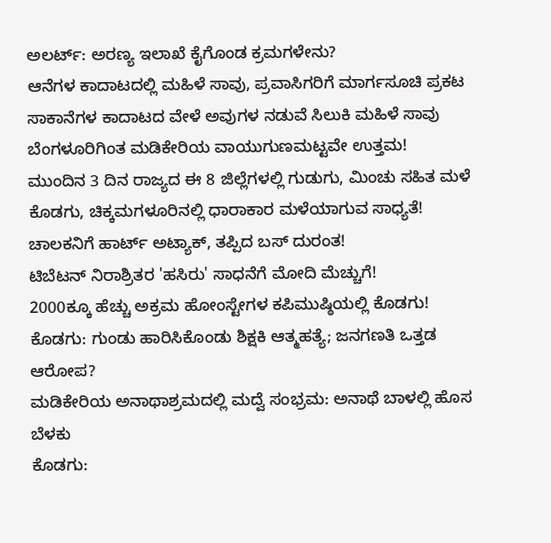ಅಲರ್ಟ್: ಅರಣ್ಯ ಇಲಾಖೆ ಕೈಗೊಂಡ ಕ್ರಮಗಳೇನು?
ಆನೆಗಳ ಕಾದಾಟದಲ್ಲಿ ಮಹಿಳೆ ಸಾವು, ಪ್ರವಾಸಿಗರಿಗೆ ಮಾರ್ಗಸೂಚಿ ಪ್ರಕಟ
ಸಾಕಾನೆಗಳ ಕಾದಾಟದ ವೇಳೆ ಅವುಗಳ ನಡುವೆ ಸಿಲುಕಿ ಮಹಿಳೆ ಸಾವು
ಬೆಂಗಳೂರಿಗಿಂತ ಮಡಿಕೇರಿಯ ವಾಯುಗುಣಮಟ್ಟವೇ ಉತ್ತಮ!
ಮುಂದಿನ 3 ದಿನ ರಾಜ್ಯದ ಈ 8 ಜಿಲ್ಲೆಗಳಲ್ಲಿ ಗುಡುಗು, ಮಿಂಚು ಸಹಿತ ಮಳೆ
ಕೊಡಗು, ಚಿಕ್ಕಮಗಳೂರಿನಲ್ಲಿ ಧಾರಾಕಾರ ಮಳೆಯಾಗುವ ಸಾಧ್ಯತೆ!
ಚಾಲಕನಿಗೆ ಹಾರ್ಟ್ ಅಟ್ಯಾಕ್, ತಪ್ಪಿದ ಬಸ್ ದುರಂತ!
ಟಿಬೆಟನ್ ನಿರಾಶ್ರಿತರ 'ಹಸಿರು' ಸಾಧನೆಗೆ ಮೋದಿ ಮೆಚ್ಚುಗೆ!
2000ಕ್ಕೂ ಹೆಚ್ಚು ಅಕ್ರಮ ಹೋಂಸ್ಟೇಗಳ ಕಪಿಮುಷ್ಠಿಯಲ್ಲಿ ಕೊಡಗು!
ಕೊಡಗು: ಗುಂಡು ಹಾರಿಸಿಕೊಂಡು ಶಿಕ್ಷಕಿ ಆತ್ಮಹತ್ಯೆ; ಜನಗಣತಿ ಒತ್ತಡ ಆರೋಪ?
ಮಡಿಕೇರಿಯ ಅನಾಥಾಶ್ರಮದಲ್ಲಿ ಮದ್ವೆ ಸಂಭ್ರಮ: ಅನಾಥೆ ಬಾಳಲ್ಲಿ ಹೊಸ ಬೆಳಕು
ಕೊಡಗು: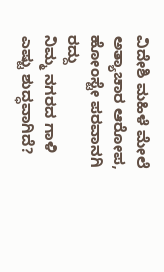ವಿದೇಶಿ ಮಹಿಳೆ ಮೇಲೆ ಅತ್ಯಾಚಾರ ಆರೋಪ, ಹೋಂಸ್ಟೇ ಪರವಾನಗಿ ರದ್ದು
ನಿಮ್ಮ ನಗರದ ಗಾಳಿ ಎಷ್ಟು ಶುದ್ಧವಾಗಿದೆ?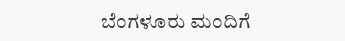ಬೆಂಗಳೂರು ಮಂದಿಗೆ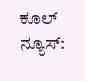ಕೂಲ್ ನ್ಯೂಸ್: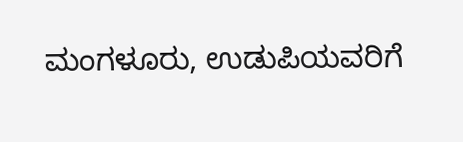ಮಂಗಳೂರು, ಉಡುಪಿಯವರಿಗೆ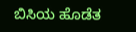ಬಿಸಿಯ ಹೊಡೆತ